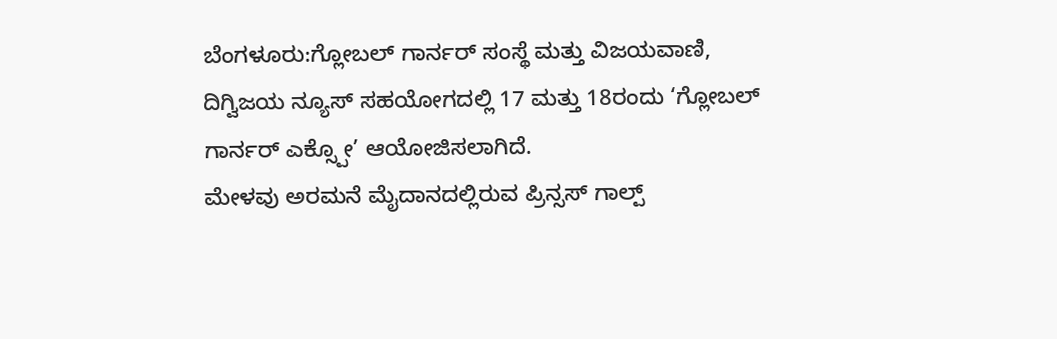ಬೆಂಗಳೂರು:ಗ್ಲೋಬಲ್ ಗಾರ್ನರ್ ಸಂಸ್ಥೆ ಮತ್ತು ವಿಜಯವಾಣಿ, ದಿಗ್ವಿಜಯ ನ್ಯೂಸ್ ಸಹಯೋಗದಲ್ಲಿ 17 ಮತ್ತು 18ರಂದು ‘ಗ್ಲೋಬಲ್ ಗಾರ್ನರ್ ಎಕ್ಸ್ಪೋ’ ಆಯೋಜಿಸಲಾಗಿದೆ.
ಮೇಳವು ಅರಮನೆ ಮೈದಾನದಲ್ಲಿರುವ ಪ್ರಿನ್ಸಸ್ ಗಾಲ್ಪ್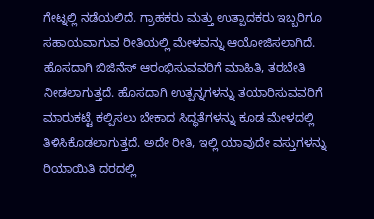ಗೇಟ್ನಲ್ಲಿ ನಡೆಯಲಿದೆ. ಗ್ರಾಹಕರು ಮತ್ತು ಉತ್ಪಾದಕರು ಇಬ್ಬರಿಗೂ ಸಹಾಯವಾಗುವ ರೀತಿಯಲ್ಲಿ ಮೇಳವನ್ನು ಆಯೋಜಿಸಲಾಗಿದೆ. ಹೊಸದಾಗಿ ಬಿಜಿನೆಸ್ ಆರಂಭಿಸುವವರಿಗೆ ಮಾಹಿತಿ, ತರಬೇತಿ ನೀಡಲಾಗುತ್ತದೆ. ಹೊಸದಾಗಿ ಉತ್ಪನ್ನಗಳನ್ನು ತಯಾರಿಸುವವರಿಗೆ ಮಾರುಕಟ್ಟೆ ಕಲ್ಪಿಸಲು ಬೇಕಾದ ಸಿದ್ಧತೆಗಳನ್ನು ಕೂಡ ಮೇಳದಲ್ಲಿ ತಿಳಿಸಿಕೊಡಲಾಗುತ್ತದೆ. ಅದೇ ರೀತಿ, ಇಲ್ಲಿ ಯಾವುದೇ ವಸ್ತುಗಳನ್ನು ರಿಯಾಯಿತಿ ದರದಲ್ಲಿ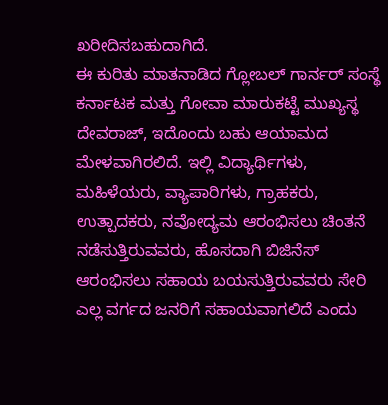ಖರೀದಿಸಬಹುದಾಗಿದೆ.
ಈ ಕುರಿತು ಮಾತನಾಡಿದ ಗ್ಲೋಬಲ್ ಗಾರ್ನರ್ ಸಂಸ್ಥೆ ಕರ್ನಾಟಕ ಮತ್ತು ಗೋವಾ ಮಾರುಕಟ್ಟೆ ಮುಖ್ಯಸ್ಥ ದೇವರಾಜ್, ಇದೊಂದು ಬಹು ಆಯಾಮದ ಮೇಳವಾಗಿರಲಿದೆ. ಇಲ್ಲಿ ವಿದ್ಯಾರ್ಥಿಗಳು, ಮಹಿಳೆಯರು, ವ್ಯಾಪಾರಿಗಳು, ಗ್ರಾಹಕರು, ಉತ್ಪಾದಕರು, ನವೋದ್ಯಮ ಆರಂಭಿಸಲು ಚಿಂತನೆ ನಡೆಸುತ್ತಿರುವವರು, ಹೊಸದಾಗಿ ಬಿಜಿನೆಸ್ ಆರಂಭಿಸಲು ಸಹಾಯ ಬಯಸುತ್ತಿರುವವರು ಸೇರಿ ಎಲ್ಲ ವರ್ಗದ ಜನರಿಗೆ ಸಹಾಯವಾಗಲಿದೆ ಎಂದು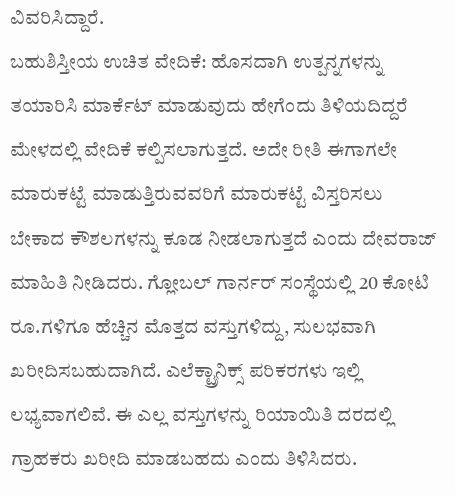ವಿವರಿಸಿದ್ದಾರೆ.
ಬಹುಶಿಸ್ತೀಯ ಉಚಿತ ವೇದಿಕೆ: ಹೊಸದಾಗಿ ಉತ್ಪನ್ನಗಳನ್ನು ತಯಾರಿಸಿ ಮಾರ್ಕೆಟ್ ಮಾಡುವುದು ಹೇಗೆಂದು ತಿಳಿಯದಿದ್ದರೆ ಮೇಳದಲ್ಲಿ ವೇದಿಕೆ ಕಲ್ಪಿಸಲಾಗುತ್ತದೆ. ಅದೇ ರೀತಿ ಈಗಾಗಲೇ ಮಾರುಕಟ್ಟೆ ಮಾಡುತ್ತಿರುವವರಿಗೆ ಮಾರುಕಟ್ಟೆ ವಿಸ್ತರಿಸಲು ಬೇಕಾದ ಕೌಶಲಗಳನ್ನು ಕೂಡ ನೀಡಲಾಗುತ್ತದೆ ಎಂದು ದೇವರಾಜ್ ಮಾಹಿತಿ ನೀಡಿದರು. ಗ್ಲೋಬಲ್ ಗಾರ್ನರ್ ಸಂಸ್ಥೆಯಲ್ಲಿ 20 ಕೋಟಿ ರೂ.ಗಳಿಗೂ ಹೆಚ್ಚಿನ ಮೊತ್ತದ ವಸ್ತುಗಳಿದ್ದು, ಸುಲಭವಾಗಿ ಖರೀದಿಸಬಹುದಾಗಿದೆ. ಎಲೆಕ್ಟ್ರಾನಿಕ್ಸ್ ಪರಿಕರಗಳು ಇಲ್ಲಿ ಲಭ್ಯವಾಗಲಿವೆ. ಈ ಎಲ್ಲ ವಸ್ತುಗಳನ್ನು ರಿಯಾಯಿತಿ ದರದಲ್ಲಿ ಗ್ರಾಹಕರು ಖರೀದಿ ಮಾಡಬಹದು ಎಂದು ತಿಳಿಸಿದರು.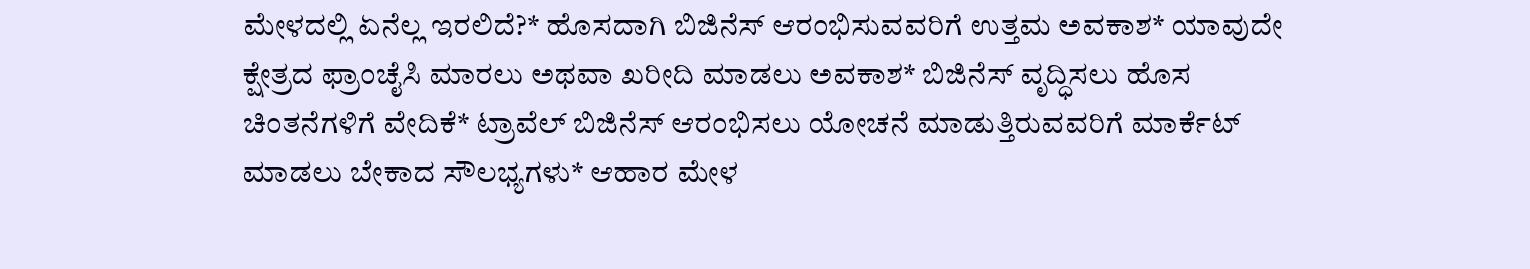ಮೇಳದಲ್ಲಿ ಏನೆಲ್ಲ ಇರಲಿದೆ?* ಹೊಸದಾಗಿ ಬಿಜಿನೆಸ್ ಆರಂಭಿಸುವವರಿಗೆ ಉತ್ತಮ ಅವಕಾಶ* ಯಾವುದೇ ಕ್ಷೇತ್ರದ ಫ್ರಾಂಚೈಸಿ ಮಾರಲು ಅಥವಾ ಖರೀದಿ ಮಾಡಲು ಅವಕಾಶ* ಬಿಜಿನೆಸ್ ವೃದ್ಧಿಸಲು ಹೊಸ ಚಿಂತನೆಗಳಿಗೆ ವೇದಿಕೆ* ಟ್ರಾವೆಲ್ ಬಿಜಿನೆಸ್ ಆರಂಭಿಸಲು ಯೋಚನೆ ಮಾಡುತ್ತಿರುವವರಿಗೆ ಮಾರ್ಕೆಟ್ ಮಾಡಲು ಬೇಕಾದ ಸೌಲಭ್ಯಗಳು* ಆಹಾರ ಮೇಳ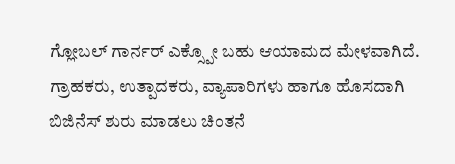ಗ್ಲೋಬಲ್ ಗಾರ್ನರ್ ಎಕ್ಸ್ಪೋ ಬಹು ಆಯಾಮದ ಮೇಳವಾಗಿದೆ. ಗ್ರಾಹಕರು, ಉತ್ಪಾದಕರು, ವ್ಯಾಪಾರಿಗಳು ಹಾಗೂ ಹೊಸದಾಗಿ ಬಿಜಿನೆಸ್ ಶುರು ಮಾಡಲು ಚಿಂತನೆ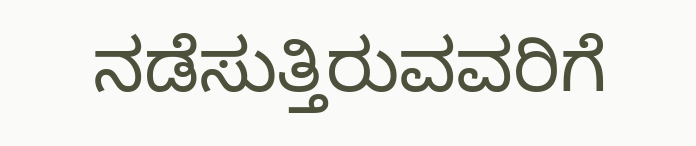ನಡೆಸುತ್ತಿರುವವರಿಗೆ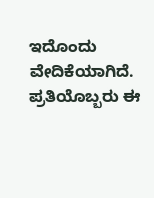ಇದೊಂದು ವೇದಿಕೆಯಾಗಿದೆ. ಪ್ರತಿಯೊಬ್ಬರು ಈ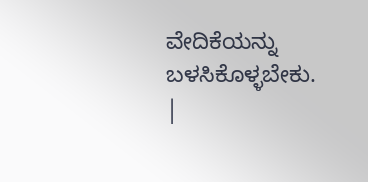ವೇದಿಕೆಯನ್ನು ಬಳಸಿಕೊಳ್ಳಬೇಕು.
|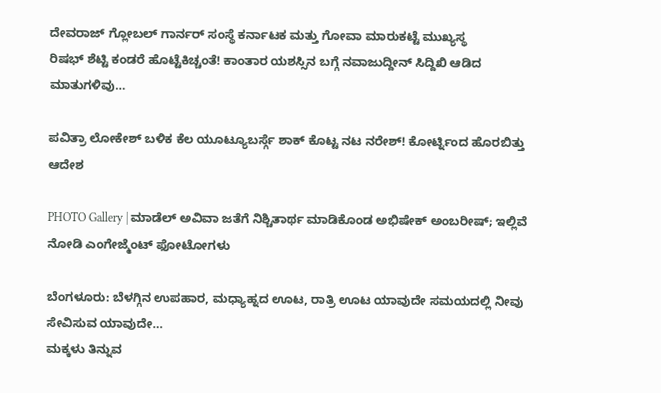ದೇವರಾಜ್ ಗ್ಲೋಬಲ್ ಗಾರ್ನರ್ ಸಂಸ್ಥೆ ಕರ್ನಾಟಕ ಮತ್ತು ಗೋವಾ ಮಾರುಕಟ್ಟೆ ಮುಖ್ಯಸ್ಥ
ರಿಷಭ್ ಶೆಟ್ಟಿ ಕಂಡರೆ ಹೊಟ್ಟೆಕಿಚ್ಚಂತೆ! ಕಾಂತಾರ ಯಶಸ್ಸಿನ ಬಗ್ಗೆ ನವಾಜುದ್ದೀನ್ ಸಿದ್ದಿಖಿ ಆಡಿದ ಮಾತುಗಳಿವು…

ಪವಿತ್ರಾ ಲೋಕೇಶ್ ಬಳಿಕ ಕೆಲ ಯೂಟ್ಯೂಬರ್ಸ್ಗೆ ಶಾಕ್ ಕೊಟ್ಟ ನಟ ನರೇಶ್! ಕೋರ್ಟ್ನಿಂದ ಹೊರಬಿತ್ತು ಆದೇಶ

PHOTO Gallery | ಮಾಡೆಲ್ ಅವಿವಾ ಜತೆಗೆ ನಿಶ್ಚಿತಾರ್ಥ ಮಾಡಿಕೊಂಡ ಅಭಿಷೇಕ್ ಅಂಬರೀಷ್; ಇಲ್ಲಿವೆ ನೋಡಿ ಎಂಗೇಜ್ಮೆಂಟ್ ಫೋಟೋಗಳು

ಬೆಂಗಳೂರು: ಬೆಳಗ್ಗಿನ ಉಪಹಾರ, ಮಧ್ಯಾಹ್ನದ ಊಟ, ರಾತ್ರಿ ಊಟ ಯಾವುದೇ ಸಮಯದಲ್ಲಿ ನೀವು ಸೇವಿಸುವ ಯಾವುದೇ…
ಮಕ್ಕಳು ತಿನ್ನುವ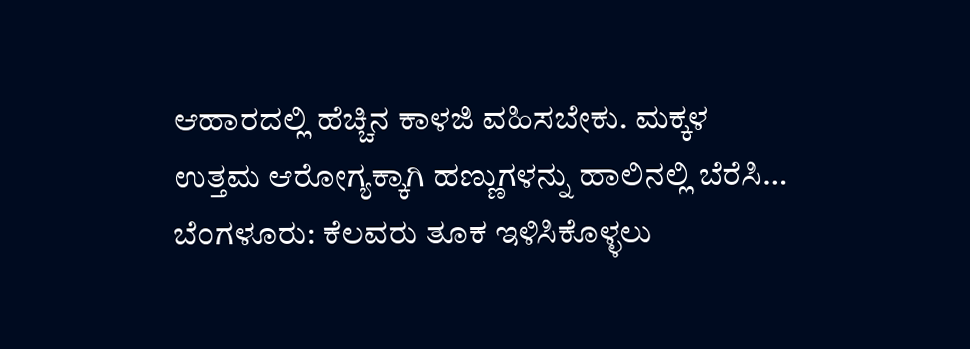ಆಹಾರದಲ್ಲಿ ಹೆಚ್ಚಿನ ಕಾಳಜಿ ವಹಿಸಬೇಕು. ಮಕ್ಕಳ ಉತ್ತಮ ಆರೋಗ್ಯಕ್ಕಾಗಿ ಹಣ್ಣುಗಳನ್ನು ಹಾಲಿನಲ್ಲಿ ಬೆರೆಸಿ…
ಬೆಂಗಳೂರು: ಕೆಲವರು ತೂಕ ಇಳಿಸಿಕೊಳ್ಳಲು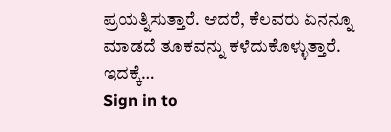ಪ್ರಯತ್ನಿಸುತ್ತಾರೆ. ಆದರೆ, ಕೆಲವರು ಏನನ್ನೂ ಮಾಡದೆ ತೂಕವನ್ನು ಕಳೆದುಕೊಳ್ಳುತ್ತಾರೆ. ಇದಕ್ಕೆ…
Sign in to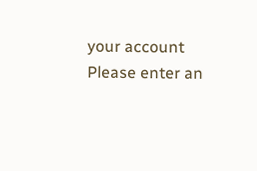your account
Please enter an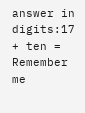answer in digits:17 + ten =
Remember me